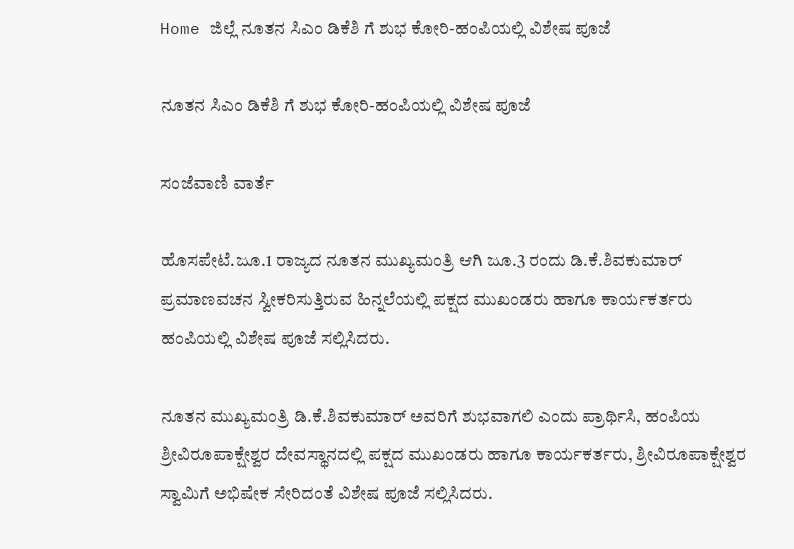Home ಜಿಲ್ಲೆ ನೂತನ ಸಿಎಂ ಡಿಕೆಶಿ ಗೆ ಶುಭ ಕೋರಿ-ಹಂಪಿಯಲ್ಲಿ ವಿಶೇಷ ಪೂಜೆ

ನೂತನ ಸಿಎಂ ಡಿಕೆಶಿ ಗೆ ಶುಭ ಕೋರಿ-ಹಂಪಿಯಲ್ಲಿ ವಿಶೇಷ ಪೂಜೆ

ಸಂಜೆವಾಣಿ ವಾರ್ತೆ

ಹೊಸಪೇಟೆ.ಜೂ.1 ರಾಜ್ಯದ ನೂತನ ಮುಖ್ಯಮಂತ್ರಿ ಆಗಿ ಜೂ.3 ರಂದು ಡಿ.ಕೆ.ಶಿವಕುಮಾರ್ ಪ್ರಮಾಣವಚನ ಸ್ವೀಕರಿಸುತ್ತಿರುವ ಹಿನ್ನಲೆಯಲ್ಲಿ ಪಕ್ಷದ ಮುಖಂಡರು ಹಾಗೂ ಕಾರ್ಯಕರ್ತರು ಹಂಪಿಯಲ್ಲಿ ವಿಶೇಷ ಪೂಜೆ ಸಲ್ಲಿಸಿದರು.

ನೂತನ ಮುಖ್ಯಮಂತ್ರಿ ಡಿ.ಕೆ.ಶಿವಕುಮಾರ್ ಅವರಿಗೆ ಶುಭವಾಗಲಿ ಎಂದು ಪ್ರಾರ್ಥಿಸಿ, ಹಂಪಿಯ ಶ್ರೀವಿರೂಪಾಕ್ಷೇಶ್ವರ ದೇವಸ್ಥಾನದಲ್ಲಿ ಪಕ್ಷದ ಮುಖಂಡರು ಹಾಗೂ ಕಾರ್ಯಕರ್ತರು, ಶ್ರೀವಿರೂಪಾಕ್ಷೇಶ್ವರ ಸ್ವಾಮಿಗೆ ಅಭಿಷೇಕ ಸೇರಿದಂತೆ ವಿಶೇಷ ಪೂಜೆ ಸಲ್ಲಿಸಿದರು.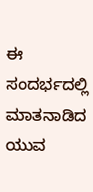ಈ ಸಂದರ್ಭದಲ್ಲಿ ಮಾತನಾಡಿದ ಯುವ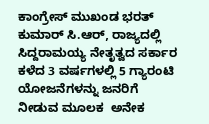ಕಾಂಗ್ರೇಸ್ ಮುಖಂಡ ಭರತ್ ಕುಮಾರ್ ಸಿ.ಆರ್, ರಾಜ್ಯದಲ್ಲಿ ಸಿದ್ದರಾಮಯ್ಯ ನೇತೃತ್ವದ ಸರ್ಕಾರ ಕಳೆದ 3 ವರ್ಷಗಳಲ್ಲಿ 5 ಗ್ಯಾರಂಟಿ ಯೋಜನೆಗಳನ್ನು ಜನರಿಗೆ ನೀಡುವ ಮೂಲಕ  ಅನೇಕ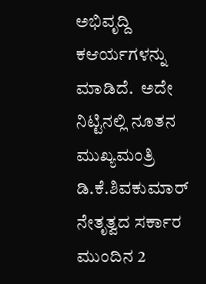ಅಭಿವೃದ್ದಿ ಕಆರ್ಯಗಳನ್ನು ಮಾಡಿದೆ.  ಅದೇ ನಿಟ್ಟಿನಲ್ಲಿ ನೂತನ ಮುಖ್ಯಮಂತ್ರಿ ಡಿ.ಕೆ.ಶಿವಕುಮಾರ್ ನೇತೃತ್ವದ ಸರ್ಕಾರ ಮುಂದಿನ 2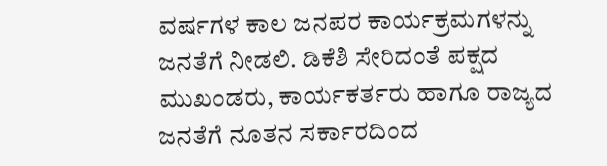ವರ್ಷಗಳ ಕಾಲ ಜನಪರ ಕಾರ್ಯಕ್ರಮಗಳನ್ನು ಜನತೆಗೆ ನೀಡಲಿ. ಡಿಕೆಶಿ ಸೇರಿದಂತೆ ಪಕ್ಷದ ಮುಖಂಡರು, ಕಾರ್ಯಕರ್ತರು ಹಾಗೂ ರಾಜ್ಯದ ಜನತೆಗೆ ನೂತನ ಸರ್ಕಾರದಿಂದ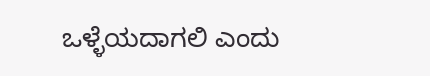ಒಳ್ಳೆಯದಾಗಲಿ ಎಂದು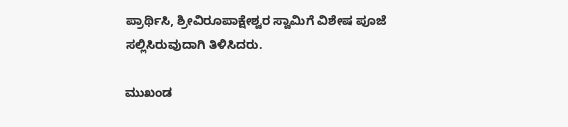ಪ್ರಾರ್ಥಿಸಿ, ಶ್ರೀವಿರೂಪಾಕ್ಷೇಶ್ವರ ಸ್ವಾಮಿಗೆ ವಿಶೇಷ ಪೂಜೆ ಸಲ್ಲಿಸಿರುವುದಾಗಿ ತಿಳಿಸಿದರು.

ಮುಖಂಡ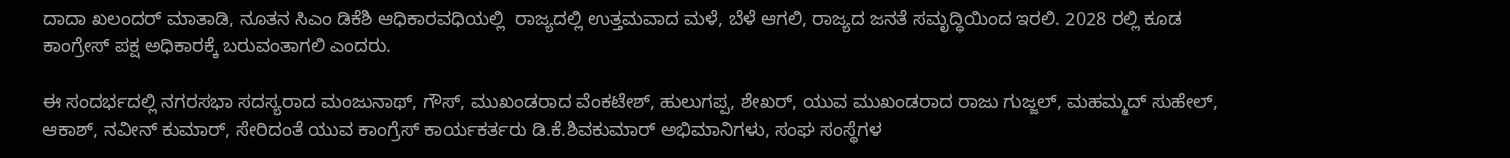ದಾದಾ ಖಲಂದರ್ ಮಾತಾಡಿ, ನೂತನ ಸಿಎಂ ಡಿಕೆಶಿ ಆಧಿಕಾರವಧಿಯಲ್ಲಿ  ರಾಜ್ಯದಲ್ಲಿ ಉತ್ತಮವಾದ ಮಳೆ, ಬೆಳೆ ಆಗಲಿ, ರಾಜ್ಯದ ಜನತೆ ಸಮೃದ್ಧಿಯಿಂದ ಇರಲಿ. 2028 ರಲ್ಲಿ ಕೂಡ ಕಾಂಗ್ರೇಸ್ ಪಕ್ಷ ಅಧಿಕಾರಕ್ಕೆ ಬರುವಂತಾಗಲಿ ಎಂದರು.

ಈ ಸಂದರ್ಭದಲ್ಲಿ ನಗರಸಭಾ ಸದಸ್ಯರಾದ ಮಂಜುನಾಥ್, ಗೌಸ್, ಮುಖಂಡರಾದ ವೆಂಕಟೇಶ್, ಹುಲುಗಪ್ಪ, ಶೇಖರ್, ಯುವ ಮುಖಂಡರಾದ ರಾಜು ಗುಜ್ಜಲ್, ಮಹಮ್ಮದ್ ಸುಹೇಲ್, ಆಕಾಶ್, ನವೀನ್ ಕುಮಾರ್, ಸೇರಿದಂತೆ ಯುವ ಕಾಂಗ್ರೆಸ್ ಕಾರ್ಯಕರ್ತರು ಡಿ.ಕೆ.ಶಿವಕುಮಾರ್ ಅಭಿಮಾನಿಗಳು, ಸಂಘ ಸಂಸ್ಥೆಗಳ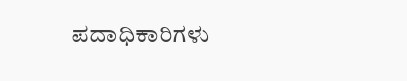ಪದಾಧಿಕಾರಿಗಳು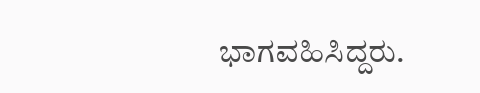ಭಾಗವಹಿಸಿದ್ದರು.